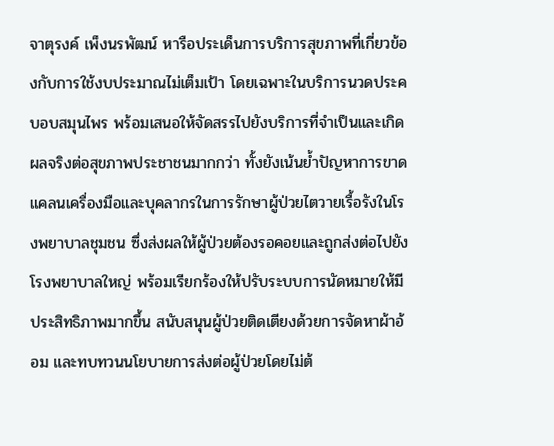จาตุรงค์ เพ็งนรพัฒน์ หารือประเด็นการบริการสุขภาพที่เกี่ยวข้องกับการใช้งบประมาณไม่เต็มเป้า โดยเฉพาะในบริการนวดประคบอบสมุนไพร พร้อมเสนอให้จัดสรรไปยังบริการที่จำเป็นและเกิดผลจริงต่อสุขภาพประชาชนมากกว่า ทั้งยังเน้นย้ำปัญหาการขาดแคลนเครื่องมือและบุคลากรในการรักษาผู้ป่วยไตวายเรื้อรังในโรงพยาบาลชุมชน ซึ่งส่งผลให้ผู้ป่วยต้องรอคอยและถูกส่งต่อไปยังโรงพยาบาลใหญ่ พร้อมเรียกร้องให้ปรับระบบการนัดหมายให้มีประสิทธิภาพมากขึ้น สนับสนุนผู้ป่วยติดเตียงด้วยการจัดหาผ้าอ้อม และทบทวนนโยบายการส่งต่อผู้ป่วยโดยไม่ต้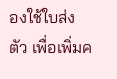องใช้ใบส่งตัว เพื่อเพิ่มค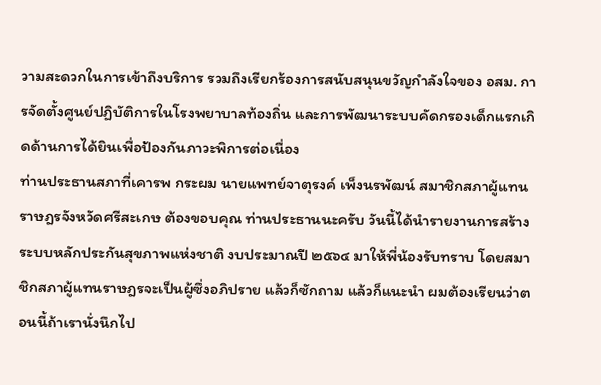วามสะดวกในการเข้าถึงบริการ รวมถึงเรียกร้องการสนับสนุนขวัญกำลังใจของ อสม. การจัดตั้งศูนย์ปฏิบัติการในโรงพยาบาลท้องถิ่น และการพัฒนาระบบคัดกรองเด็กแรกเกิดด้านการได้ยินเพื่อป้องกันภาวะพิการต่อเนื่อง
ท่านประธานสภาที่เคารพ กระผม นายแพทย์จาตุรงค์ เพ็งนรพัฒน์ สมาชิกสภาผู้แทนราษฎรจังหวัดศรีสะเกษ ต้องขอบคุณ ท่านประธานนะครับ วันนี้ได้นำรายงานการสร้างระบบหลักประกันสุขภาพแห่งชาติ งบประมาณปี ๒๕๖๔ มาให้พี่น้องรับทราบ โดยสมาชิกสภาผู้แทนราษฎรจะเป็นผู้ซึ่งอภิปราย แล้วก็ซักถาม แล้วก็แนะนำ ผมต้องเรียนว่าตอนนี้ถ้าเรานั่งนึกไป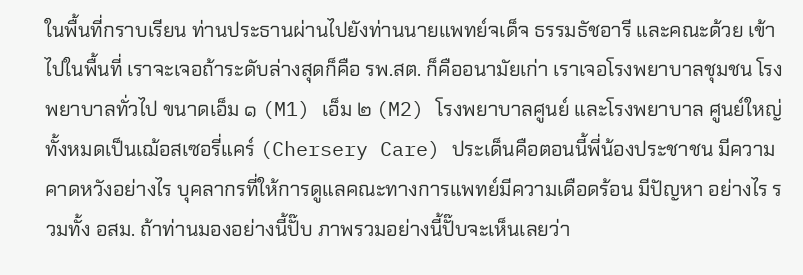ในพื้นที่กราบเรียน ท่านประธานผ่านไปยังท่านนายแพทย์จเด็จ ธรรมธัชอารี และคณะด้วย เข้าไปในพื้นที่ เราจะเจอถ้าระดับล่างสุดก็คือ รพ.สต. ก็คืออนามัยเก่า เราเจอโรงพยาบาลชุมชน โรงพยาบาลทั่วไป ขนาดเอ็ม ๑ (M1) เอ็ม ๒ (M2) โรงพยาบาลศูนย์ และโรงพยาบาล ศูนย์ใหญ่ทั้งหมดเป็นเฌ้อสเซอรี่แคร์ (Chersery Care) ประเด็นคือตอนนี้พี่น้องประชาชน มีความคาดหวังอย่างไร บุคลากรที่ให้การดูแลคณะทางการแพทย์มีความเดือดร้อน มีปัญหา อย่างไร รวมทั้ง อสม. ถ้าท่านมองอย่างนี้ปั๊บ ภาพรวมอย่างนี้ปั๊บจะเห็นเลยว่า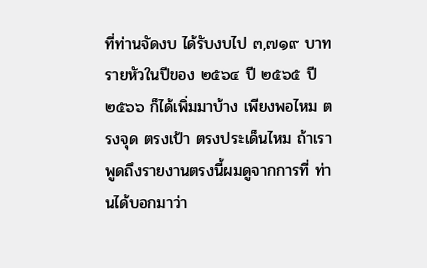ที่ท่านจัดงบ ได้รับงบไป ๓,๗๑๙ บาท รายหัวในปีของ ๒๕๖๔ ปี ๒๕๖๕ ปี๒๕๖๖ ก็ได้เพิ่มมาบ้าง เพียงพอไหม ตรงจุด ตรงเป้า ตรงประเด็นไหม ถ้าเราพูดถึงรายงานตรงนี้ผมดูจากการที่ ท่านได้บอกมาว่า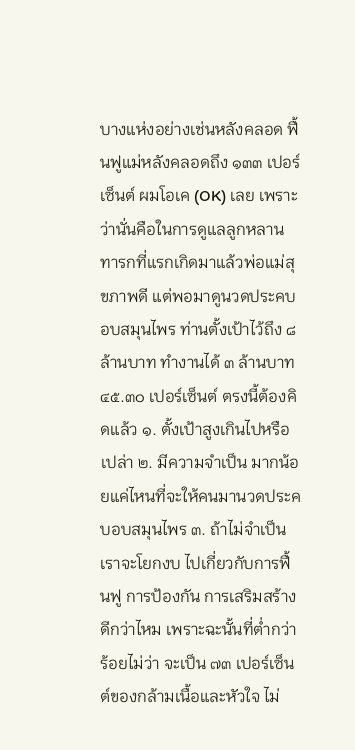บางแห่งอย่างเช่นหลังคลอด ฟื้นฟูแม่หลังคลอดถึง ๑๓๓ เปอร์เซ็นต์ ผมโอเค (OK) เลย เพราะว่านั่นคือในการดูแลลูกหลานทารกที่แรกเกิดมาแล้วพ่อแม่สุขภาพดี แต่พอมาดูนวดประคบอบสมุนไพร ท่านตั้งเป้าไว้ถึง ๘ ล้านบาท ทำงานได้ ๓ ล้านบาท ๔๕.๓๐ เปอร์เซ็นต์ ตรงนี้ต้องคิดแล้ว ๑. ตั้งเป้าสูงเกินไปหรือเปล่า ๒. มีความจำเป็น มากน้อยแค่ไหนที่จะให้คนมานวดประคบอบสมุนไพร ๓. ถ้าไม่จำเป็นเราจะโยกงบ ไปเกี่ยวกับการฟื้นฟู การป้องกัน การเสริมสร้างดีกว่าไหม เพราะฉะนั้นที่ต่ำกว่าร้อยไม่ว่า จะเป็น ๗๓ เปอร์เซ็นต์ของกล้ามเนื้อและหัวใจ ไม่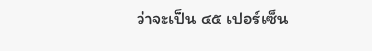ว่าจะเป็น ๔๕ เปอร์เซ็น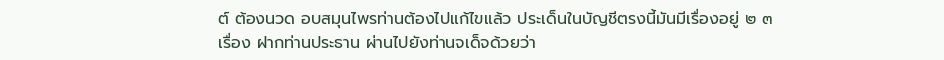ต์ ต้องนวด อบสมุนไพรท่านต้องไปแก้ไขแล้ว ประเด็นในบัญชีตรงนี้มันมีเรื่องอยู่ ๒ ๓ เรื่อง ฝากท่านประธาน ผ่านไปยังท่านจเด็จด้วยว่า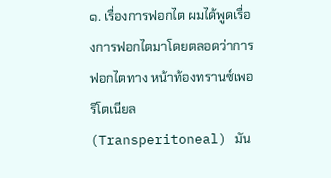๑. เรื่องการฟอกไต ผมได้พูดเรื่องการฟอกไตมาโดยตลอดว่าการฟอกไตทาง หน้าท้องทรานซ์เพอริโตเนียล (Transperitoneal) มัน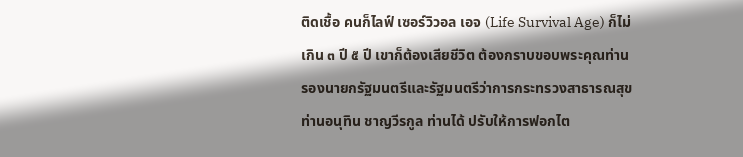ติดเชื้อ คนก็ไลฟ์ เซอร์วิวอล เอจ (Life Survival Age) ก็ไม่เกิน ๓ ปี ๕ ปี เขาก็ต้องเสียชีวิต ต้องกราบขอบพระคุณท่าน รองนายกรัฐมนตรีและรัฐมนตรีว่าการกระทรวงสาธารณสุข ท่านอนุทิน ชาญวีรกูล ท่านได้ ปรับให้การฟอกไต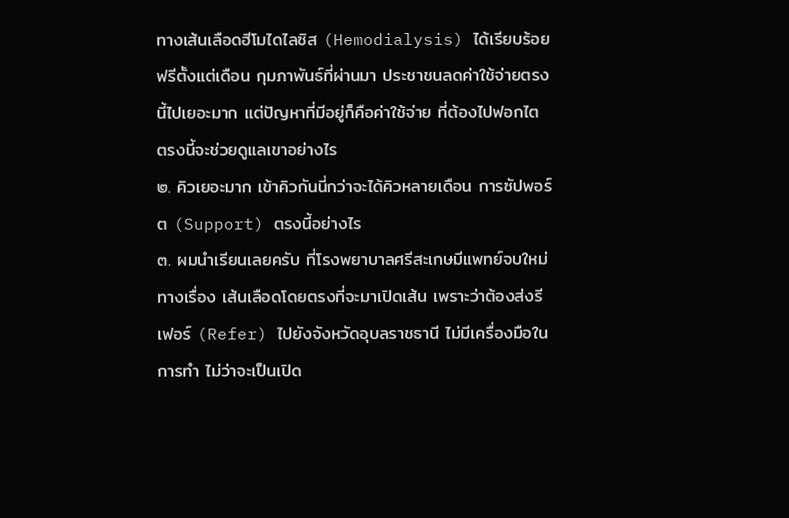ทางเส้นเลือดฮีโมไดไลซิส (Hemodialysis) ได้เรียบร้อยฟรีตั้งแต่เดือน กุมภาพันธ์ที่ผ่านมา ประชาชนลดค่าใช้จ่ายตรงนี้ไปเยอะมาก แต่ปัญหาที่มีอยู่ก็คือค่าใช้จ่าย ที่ต้องไปฟอกไต ตรงนี้จะช่วยดูแลเขาอย่างไร
๒. คิวเยอะมาก เข้าคิวกันนี่กว่าจะได้คิวหลายเดือน การซัปพอร์ต (Support) ตรงนี้อย่างไร
๓. ผมนำเรียนเลยครับ ที่โรงพยาบาลศรีสะเกษมีแพทย์จบใหม่ทางเรื่อง เส้นเลือดโดยตรงที่จะมาเปิดเส้น เพราะว่าต้องส่งรีเฟอร์ (Refer) ไปยังจังหวัดอุบลราชธานี ไม่มีเครื่องมือในการทำ ไม่ว่าจะเป็นเปิด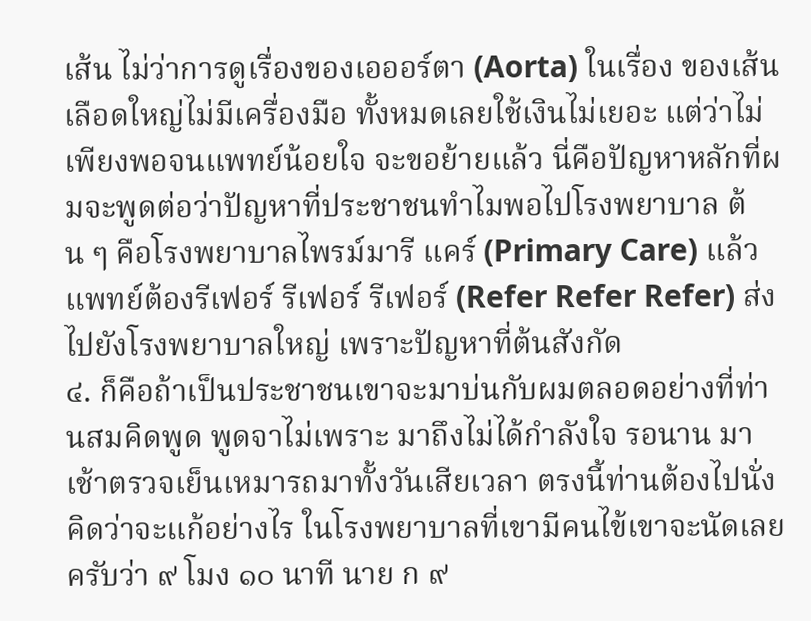เส้น ไม่ว่าการดูเรื่องของเอออร์ตา (Aorta) ในเรื่อง ของเส้นเลือดใหญ่ไม่มีเครื่องมือ ทั้งหมดเลยใช้เงินไม่เยอะ แต่ว่าไม่เพียงพอจนแพทย์น้อยใจ จะขอย้ายแล้ว นี่คือปัญหาหลักที่ผมจะพูดต่อว่าปัญหาที่ประชาชนทำไมพอไปโรงพยาบาล ต้น ๆ คือโรงพยาบาลไพรม์มารี แคร์ (Primary Care) แล้วแพทย์ต้องรีเฟอร์ รีเฟอร์ รีเฟอร์ (Refer Refer Refer) ส่งไปยังโรงพยาบาลใหญ่ เพราะปัญหาที่ต้นสังกัด
๔. ก็คือถ้าเป็นประชาชนเขาจะมาบ่นกับผมตลอดอย่างที่ท่านสมคิดพูด พูดจาไม่เพราะ มาถึงไม่ได้กำลังใจ รอนาน มาเช้าตรวจเย็นเหมารถมาทั้งวันเสียเวลา ตรงนี้ท่านต้องไปนั่งคิดว่าจะแก้อย่างไร ในโรงพยาบาลที่เขามีคนไข้เขาจะนัดเลยครับว่า ๙ โมง ๑๐ นาที นาย ก ๙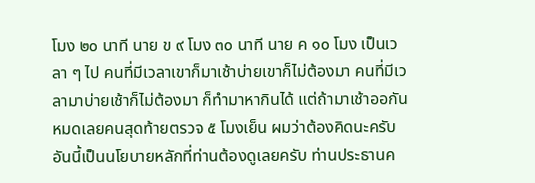โมง ๒๐ นาที นาย ข ๙ โมง ๓๐ นาที นาย ค ๑๐ โมง เป็นเวลา ๆ ไป คนที่มีเวลาเขาก็มาเช้าบ่ายเขาก็ไม่ต้องมา คนที่มีเวลามาบ่ายเช้าก็ไม่ต้องมา ก็ทำมาหากินได้ แต่ถ้ามาเช้าออกันหมดเลยคนสุดท้ายตรวจ ๕ โมงเย็น ผมว่าต้องคิดนะครับ อันนี้เป็นนโยบายหลักที่ท่านต้องดูเลยครับ ท่านประธานค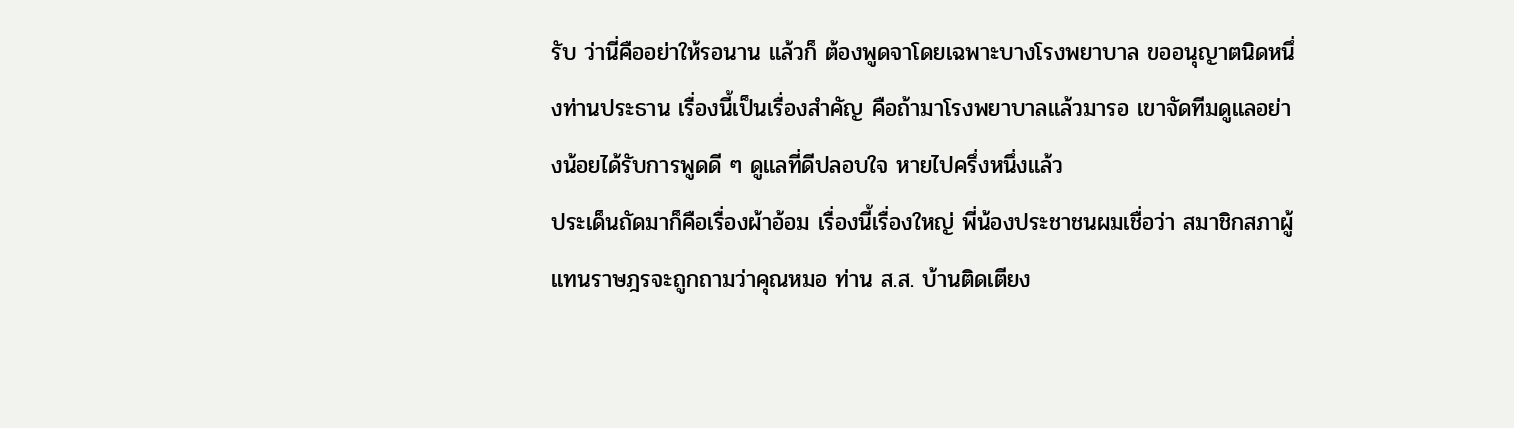รับ ว่านี่คืออย่าให้รอนาน แล้วก็ ต้องพูดจาโดยเฉพาะบางโรงพยาบาล ขออนุญาตนิดหนึ่งท่านประธาน เรื่องนี้เป็นเรื่องสำคัญ คือถ้ามาโรงพยาบาลแล้วมารอ เขาจัดทีมดูแลอย่างน้อยได้รับการพูดดี ๆ ดูแลที่ดีปลอบใจ หายไปครึ่งหนึ่งแล้ว
ประเด็นถัดมาก็คือเรื่องผ้าอ้อม เรื่องนี้เรื่องใหญ่ พี่น้องประชาชนผมเชื่อว่า สมาชิกสภาผู้แทนราษฎรจะถูกถามว่าคุณหมอ ท่าน ส.ส. บ้านติดเตียง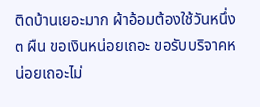ติดบ้านเยอะมาก ผ้าอ้อมต้องใช้วันหนึ่ง ๓ ผืน ขอเงินหน่อยเถอะ ขอรับบริจาคหน่อยเถอะไม่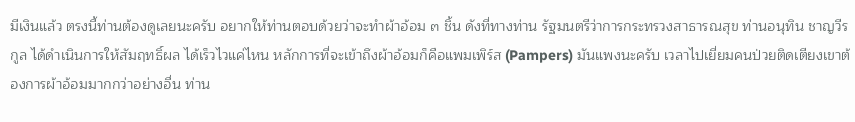มีเงินแล้ว ตรงนี้ท่านต้องดูเลยนะครับ อยากให้ท่านตอบด้วยว่าจะทำผ้าอ้อม ๓ ชิ้น ดังที่ทางท่าน รัฐมนตรีว่าการกระทรวงสาธารณสุข ท่านอนุทิน ชาญวีรกูล ได้ดำเนินการให้สัมฤทธิ์ผล ได้เร็วไวแค่ไหน หลักการที่จะเข้าถึงผ้าอ้อมก็คือแพมเพิร์ส (Pampers) มันแพงนะครับ เวลาไปเยี่ยมคนป่วยติดเตียงเขาต้องการผ้าอ้อมมากกว่าอย่างอื่น ท่าน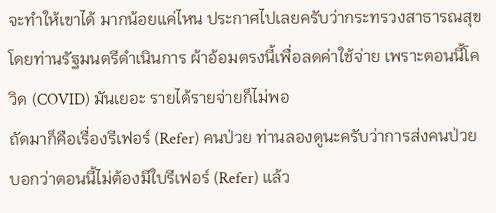จะทำให้เขาได้ มากน้อยแค่ไหน ประกาศไปเลยครับว่ากระทรวงสาธารณสุขโดยท่านรัฐมนตรีดำเนินการ ผ้าอ้อมตรงนี้เพื่อลดค่าใช้จ่าย เพราะตอนนี้โควิด (COVID) มันเยอะ รายได้รายจ่ายก็ไม่พอ
ถัดมาก็คือเรื่องรีเฟอร์ (Refer) คนป่วย ท่านลองดูนะครับว่าการส่งคนป่วย บอกว่าตอนนี้ไม่ต้องมีใบรีเฟอร์ (Refer) แล้ว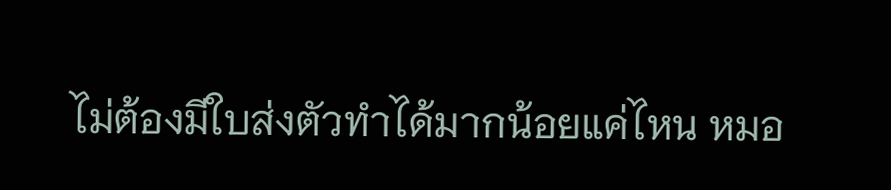ไม่ต้องมีใบส่งตัวทำได้มากน้อยแค่ไหน หมอ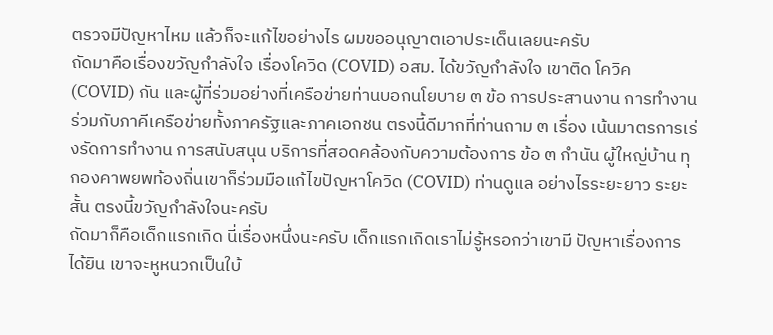ตรวจมีปัญหาไหม แล้วก็จะแก้ไขอย่างไร ผมขออนุญาตเอาประเด็นเลยนะครับ
ถัดมาคือเรื่องขวัญกำลังใจ เรื่องโควิด (COVID) อสม. ได้ขวัญกำลังใจ เขาติด โควิค (COVID) กัน และผู้ที่ร่วมอย่างที่เครือข่ายท่านบอกนโยบาย ๓ ข้อ การประสานงาน การทำงานร่วมกับภาคีเครือข่ายทั้งภาครัฐและภาคเอกชน ตรงนี้ดีมากที่ท่านถาม ๓ เรื่อง เน้นมาตรการเร่งรัดการทำงาน การสนับสนุน บริการที่สอดคล้องกับความต้องการ ข้อ ๓ กำนัน ผู้ใหญ่บ้าน ทุกองคาพยพท้องถิ่นเขาก็ร่วมมือแก้ไขปัญหาโควิด (COVID) ท่านดูแล อย่างไรระยะยาว ระยะสั้น ตรงนี้ขวัญกำลังใจนะครับ
ถัดมาก็คือเด็กแรกเกิด นี่เรื่องหนึ่งนะครับ เด็กแรกเกิดเราไม่รู้หรอกว่าเขามี ปัญหาเรื่องการได้ยิน เขาจะหูหนวกเป็นใบ้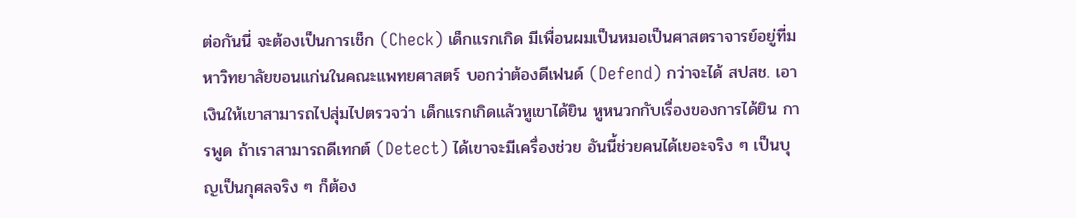ต่อกันนี่ จะต้องเป็นการเช็ก (Check) เด็กแรกเกิด มีเพื่อนผมเป็นหมอเป็นศาสตราจารย์อยู่ที่มหาวิทยาลัยขอนแก่นในคณะแพทยศาสตร์ บอกว่าต้องดีเฟนด์ (Defend) กว่าจะได้ สปสช. เอาเงินให้เขาสามารถไปสุ่มไปตรวจว่า เด็กแรกเกิดแล้วหูเขาได้ยิน หูหนวกกับเรื่องของการได้ยิน การพูด ถ้าเราสามารถดีเทกต์ (Detect) ได้เขาจะมีเครื่องช่วย อันนี้ช่วยคนได้เยอะจริง ๆ เป็นบุญเป็นกุศลจริง ๆ ก็ต้อง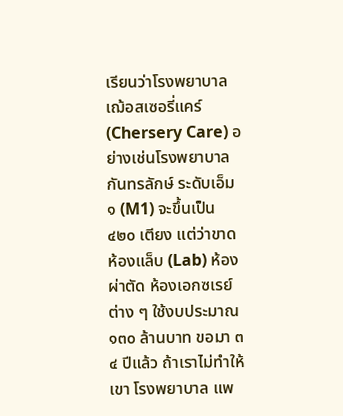เรียนว่าโรงพยาบาลเฌ้อสเซอรี่แคร์ (Chersery Care) อย่างเช่นโรงพยาบาลกันทรลักษ์ ระดับเอ็ม ๑ (M1) จะขึ้นเป็น ๔๒๐ เตียง แต่ว่าขาดห้องแล็บ (Lab) ห้องผ่าตัด ห้องเอกซเรย์ ต่าง ๆ ใช้งบประมาณ ๑๓๐ ล้านบาท ขอมา ๓ ๔ ปีแล้ว ถ้าเราไม่ทำให้เขา โรงพยาบาล แพ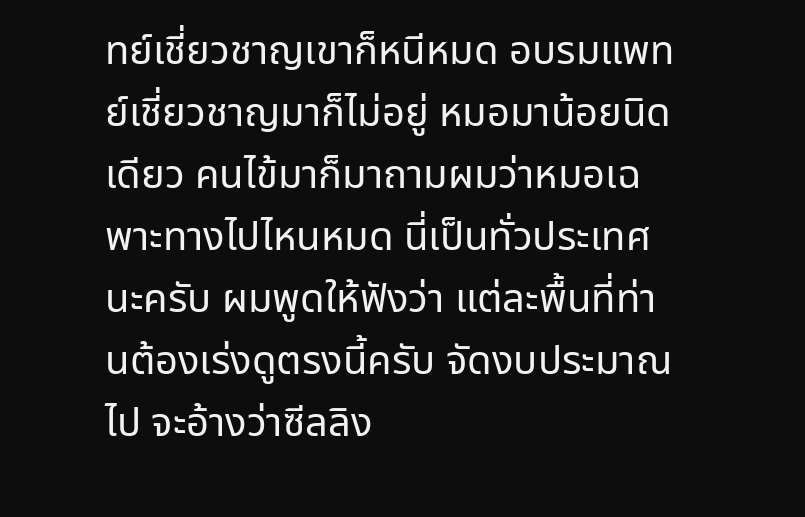ทย์เชี่ยวชาญเขาก็หนีหมด อบรมแพทย์เชี่ยวชาญมาก็ไม่อยู่ หมอมาน้อยนิดเดียว คนไข้มาก็มาถามผมว่าหมอเฉพาะทางไปไหนหมด นี่เป็นทั่วประเทศนะครับ ผมพูดให้ฟังว่า แต่ละพื้นที่ท่านต้องเร่งดูตรงนี้ครับ จัดงบประมาณไป จะอ้างว่าซีลลิง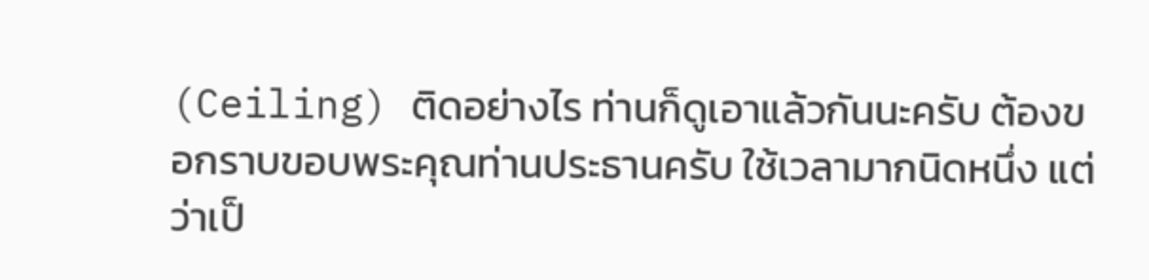(Ceiling) ติดอย่างไร ท่านก็ดูเอาแล้วกันนะครับ ต้องขอกราบขอบพระคุณท่านประธานครับ ใช้เวลามากนิดหนึ่ง แต่ว่าเป็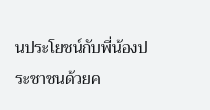นประโยชน์กับพี่น้องประชาชนด้วยค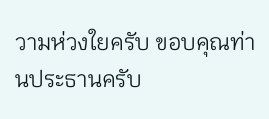วามห่วงใยครับ ขอบคุณท่านประธานครับ